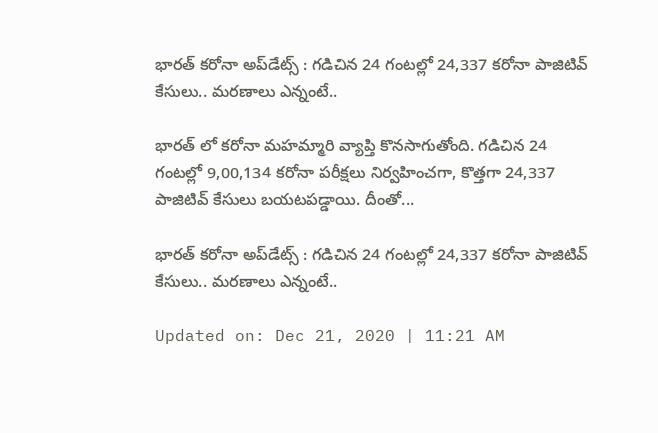భారత్ కరోనా అప్‌డేట్స్ : గ‌డిచిన 24 గంట‌ల్లో 24,337 క‌రోనా పాజిటివ్ కేసులు.. మ‌ర‌ణాలు ఎన్నంటే..

భారత్ లో కరోనా మహమ్మారి వ్యాప్తి కొనసాగుతోంది. గడిచిన 24 గంటల్లో 9,00,134 కరోనా పరీక్షలు నిర్వహించగా, కొత్తగా 24,337 పాజిటివ్ కేసులు బయటపడ్డాయి. దీంతో...

భారత్ కరోనా అప్‌డేట్స్ : గ‌డిచిన 24 గంట‌ల్లో 24,337 క‌రోనా పాజిటివ్ కేసులు.. మ‌ర‌ణాలు ఎన్నంటే..

Updated on: Dec 21, 2020 | 11:21 AM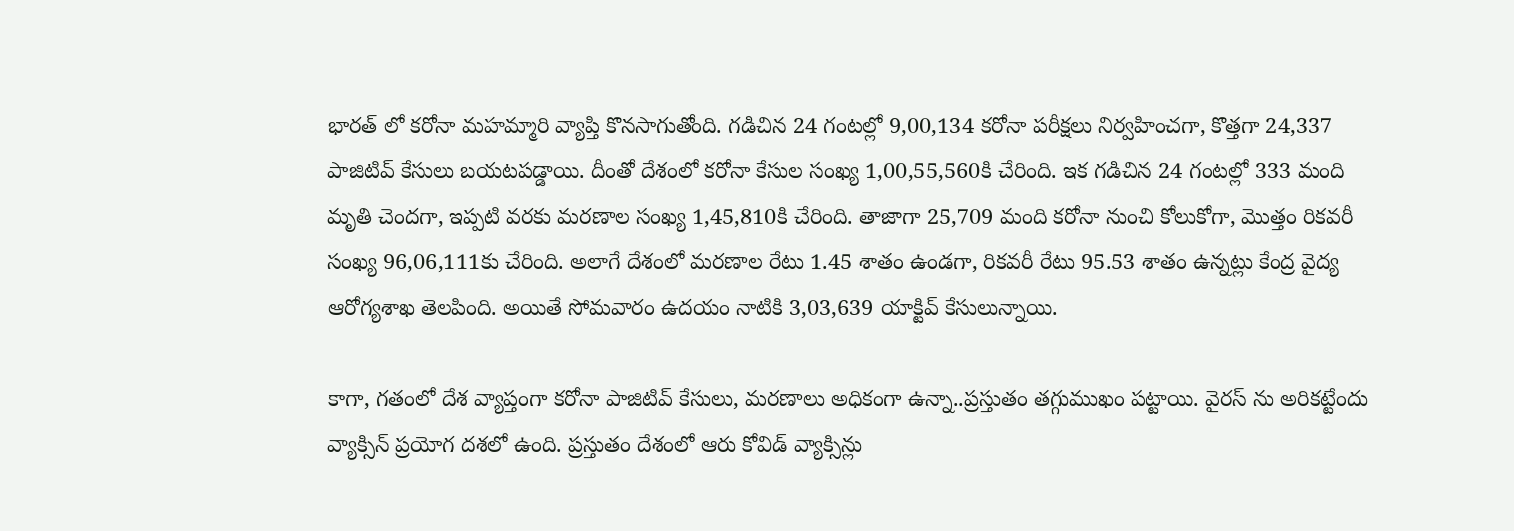భారత్ లో కరోనా మహమ్మారి వ్యాప్తి కొనసాగుతోంది. గడిచిన 24 గంటల్లో 9,00,134 కరోనా పరీక్షలు నిర్వహించగా, కొత్తగా 24,337 పాజిటివ్ కేసులు బయటపడ్డాయి. దీంతో దేశంలో కరోనా కేసుల సంఖ్య 1,00,55,560కి చేరింది. ఇక గడిచిన 24 గంటల్లో 333 మంది మృతి చెందగా, ఇప్పటి వరకు మరణాల సంఖ్య 1,45,810కి చేరింది. తాజాగా 25,709 మంది కరోనా నుంచి కోలుకోగా, మొత్తం రికవరీ సంఖ్య 96,06,111కు చేరింది. అలాగే దేశంలో మరణాల రేటు 1.45 శాతం ఉండగా, రికవరీ రేటు 95.53 శాతం ఉన్నట్లు కేంద్ర వైద్య ఆరోగ్యశాఖ తెలపింది. అయితే సోమవారం ఉదయం నాటికి 3,03,639 యాక్టివ్ కేసులున్నాయి.

కాగా, గతంలో దేశ వ్యాప్తంగా కరోనా పాజిటివ్ కేసులు, మరణాలు అధికంగా ఉన్నా..ప్రస్తుతం తగ్గుముఖం పట్టాయి. వైరస్ ను అరికట్టేందు వ్యాక్సిన్ ప్రయోగ దశలో ఉంది. ప్రస్తుతం దేశంలో ఆరు కోవిడ్ వ్యాక్సిన్లు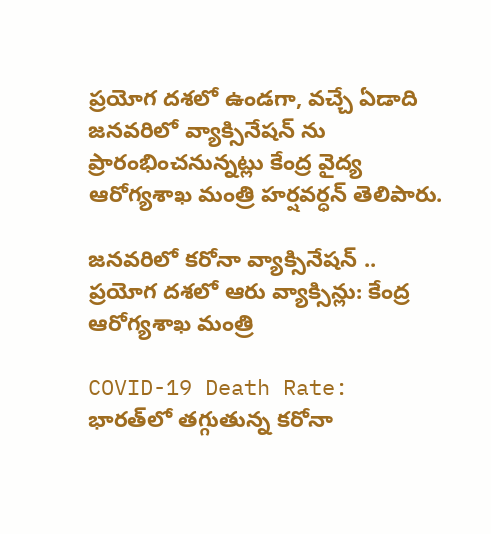ప్రయోగ దశలో ఉండగా, వచ్చే ఏడాది జనవరిలో వ్యాక్సినేషన్ ను ప్రారంభించనున్నట్లు కేంద్ర వైద్య ఆరోగ్యశాఖ మంత్రి హర్షవర్ధన్ తెలిపారు.

జ‌న‌వ‌రిలో క‌రోనా వ్యాక్సినేష‌న్ .. ప్ర‌యోగ ద‌శ‌లో ఆరు వ్యాక్సిన్లు: కేంద్ర ఆరోగ్య‌శాఖ మంత్రి

COVID-19 Death Rate: భారత్‌లో తగ్గుతున్న కరోనా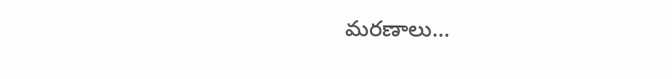మరణాలు…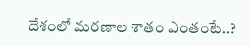దేశంలో మరణాల శాతం ఎంతంటే..?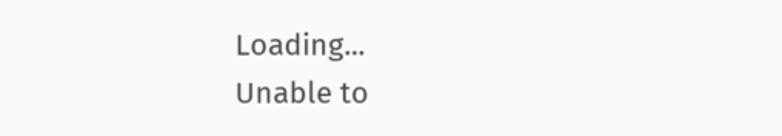Loading...
Unable to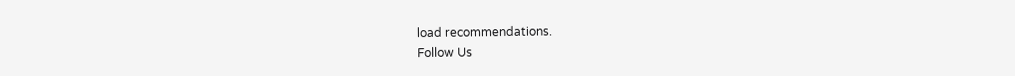load recommendations.
Follow Us